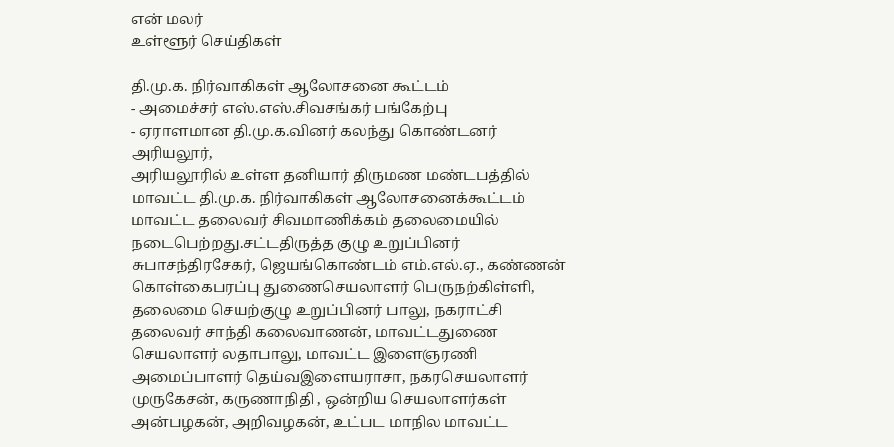என் மலர்
உள்ளூர் செய்திகள்

தி.மு.க. நிர்வாகிகள் ஆலோசனை கூட்டம்
- அமைச்சர் எஸ்.எஸ்.சிவசங்கர் பங்கேற்பு
- ஏராளமான தி.மு.க.வினர் கலந்து கொண்டனர்
அரியலூர்,
அரியலூரில் உள்ள தனியார் திருமண மண்டபத்தில் மாவட்ட தி.மு.க. நிர்வாகிகள் ஆலோசனைக்கூட்டம் மாவட்ட தலைவர் சிவமாணிக்கம் தலைமையில் நடைபெற்றது.சட்டதிருத்த குழு உறுப்பினர் சுபாசந்திரசேகர், ஜெயங்கொண்டம் எம்.எல்.ஏ., கண்ணன் கொள்கைபரப்பு துணைசெயலாளர் பெருநற்கிள்ளி, தலைமை செயற்குழு உறுப்பினர் பாலு, நகராட்சி தலைவர் சாந்தி கலைவாணன், மாவட்டதுணை செயலாளர் லதாபாலு, மாவட்ட இளைஞரணி அமைப்பாளர் தெய்வஇளையராசா, நகரசெயலாளர் முருகேசன், கருணாநிதி , ஒன்றிய செயலாளர்கள் அன்பழகன், அறிவழகன், உட்பட மாநில மாவட்ட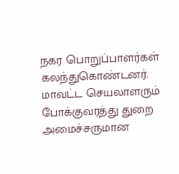நகர பொறுப்பாளர்கள் கலந்துகொண்டனர். மாவட்ட செயலாளரும் போக்குவரத்து துறை அமைச்சருமான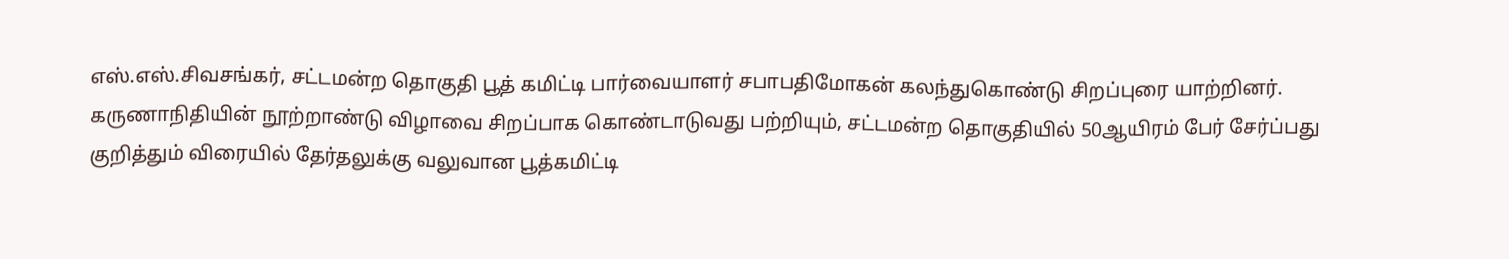எஸ்.எஸ்.சிவசங்கர், சட்டமன்ற தொகுதி பூத் கமிட்டி பார்வையாளர் சபாபதிமோகன் கலந்துகொண்டு சிறப்புரை யாற்றினர். கருணாநிதியின் நூற்றாண்டு விழாவை சிறப்பாக கொண்டாடுவது பற்றியும், சட்டமன்ற தொகுதியில் 50ஆயிரம் பேர் சேர்ப்பது குறித்தும் விரையில் தேர்தலுக்கு வலுவான பூத்கமிட்டி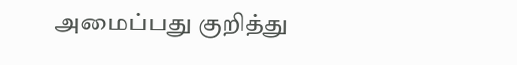அமைப்பது குறித்து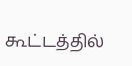கூட்டத்தில்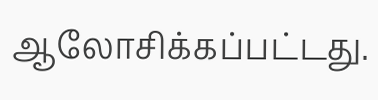ஆலோசிக்கப்பட்டது.